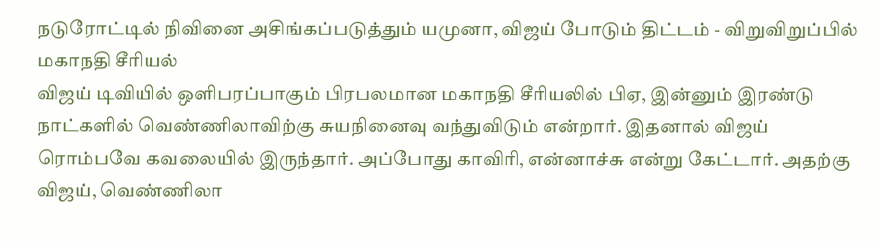நடுரோட்டில் நிவினை அசிங்கப்படுத்தும் யமுனா, விஜய் போடும் திட்டம் - விறுவிறுப்பில் மகாநதி சீரியல்
விஜய் டிவியில் ஒளிபரப்பாகும் பிரபலமான மகாநதி சீரியலில் பிஏ, இன்னும் இரண்டு நாட்களில் வெண்ணிலாவிற்கு சுயநினைவு வந்துவிடும் என்றார். இதனால் விஜய் ரொம்பவே கவலையில் இருந்தார். அப்போது காவிரி, என்னாச்சு என்று கேட்டார். அதற்கு விஜய், வெண்ணிலா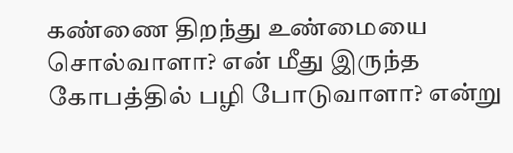கண்ணை திறந்து உண்மையை சொல்வாளா? என் மீது இருந்த கோபத்தில் பழி போடுவாளா? என்று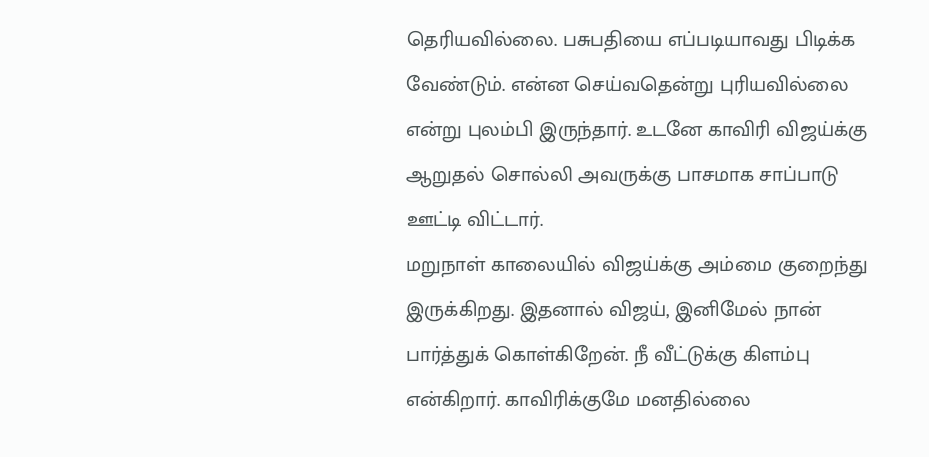தெரியவில்லை. பசுபதியை எப்படியாவது பிடிக்க வேண்டும். என்ன செய்வதென்று புரியவில்லை என்று புலம்பி இருந்தார். உடனே காவிரி விஜய்க்கு ஆறுதல் சொல்லி அவருக்கு பாசமாக சாப்பாடு ஊட்டி விட்டார்.
மறுநாள் காலையில் விஜய்க்கு அம்மை குறைந்து இருக்கிறது. இதனால் விஜய், இனிமேல் நான் பார்த்துக் கொள்கிறேன். நீ வீட்டுக்கு கிளம்பு என்கிறார். காவிரிக்குமே மனதில்லை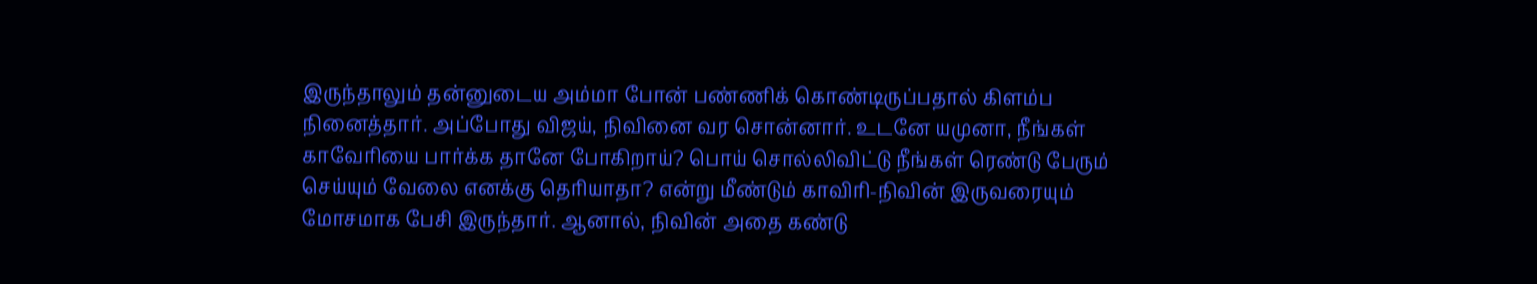இருந்தாலும் தன்னுடைய அம்மா போன் பண்ணிக் கொண்டிருப்பதால் கிளம்ப நினைத்தார். அப்போது விஜய், நிவினை வர சொன்னார். உடனே யமுனா, நீங்கள் காவேரியை பார்க்க தானே போகிறாய்? பொய் சொல்லிவிட்டு நீங்கள் ரெண்டு பேரும் செய்யும் வேலை எனக்கு தெரியாதா? என்று மீண்டும் காவிரி-நிவின் இருவரையும் மோசமாக பேசி இருந்தார். ஆனால், நிவின் அதை கண்டு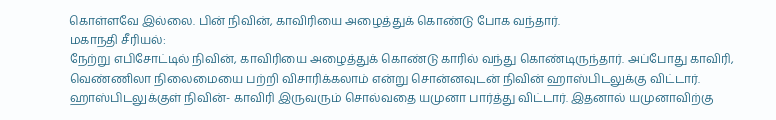கொள்ளவே இல்லை. பின் நிவின், காவிரியை அழைத்துக் கொண்டு போக வந்தார்.
மகாநதி சீரியல்:
நேற்று எபிசோட்டில் நிவின், காவிரியை அழைத்துக் கொண்டு காரில் வந்து கொண்டிருந்தார். அப்போது காவிரி, வெண்ணிலா நிலைமையை பற்றி விசாரிக்கலாம் என்று சொன்னவுடன் நிவின் ஹாஸ்பிடலுக்கு விட்டார். ஹாஸ்பிடலுக்குள் நிவின்- காவிரி இருவரும் சொல்வதை யமுனா பார்த்து விட்டார். இதனால் யமுனாவிற்கு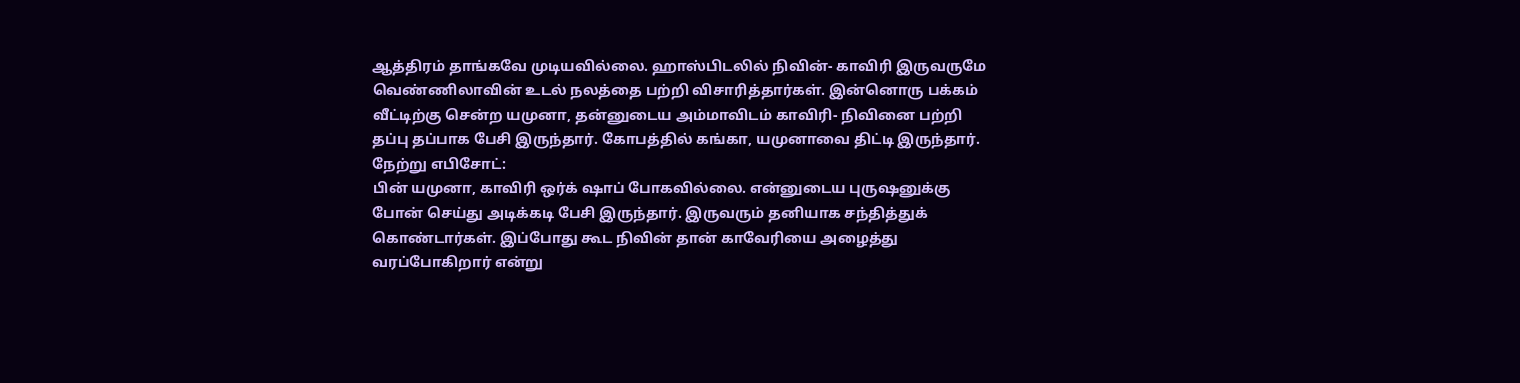ஆத்திரம் தாங்கவே முடியவில்லை. ஹாஸ்பிடலில் நிவின்- காவிரி இருவருமே வெண்ணிலாவின் உடல் நலத்தை பற்றி விசாரித்தார்கள். இன்னொரு பக்கம் வீட்டிற்கு சென்ற யமுனா, தன்னுடைய அம்மாவிடம் காவிரி- நிவினை பற்றி தப்பு தப்பாக பேசி இருந்தார். கோபத்தில் கங்கா, யமுனாவை திட்டி இருந்தார்.
நேற்று எபிசோட்:
பின் யமுனா, காவிரி ஒர்க் ஷாப் போகவில்லை. என்னுடைய புருஷனுக்கு போன் செய்து அடிக்கடி பேசி இருந்தார். இருவரும் தனியாக சந்தித்துக் கொண்டார்கள். இப்போது கூட நிவின் தான் காவேரியை அழைத்து வரப்போகிறார் என்று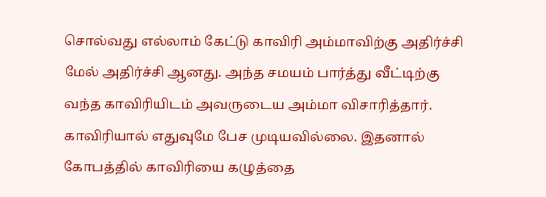சொல்வது எல்லாம் கேட்டு காவிரி அம்மாவிற்கு அதிர்ச்சி மேல் அதிர்ச்சி ஆனது. அந்த சமயம் பார்த்து வீட்டிற்கு வந்த காவிரியிடம் அவருடைய அம்மா விசாரித்தார். காவிரியால் எதுவுமே பேச முடியவில்லை. இதனால் கோபத்தில் காவிரியை கழுத்தை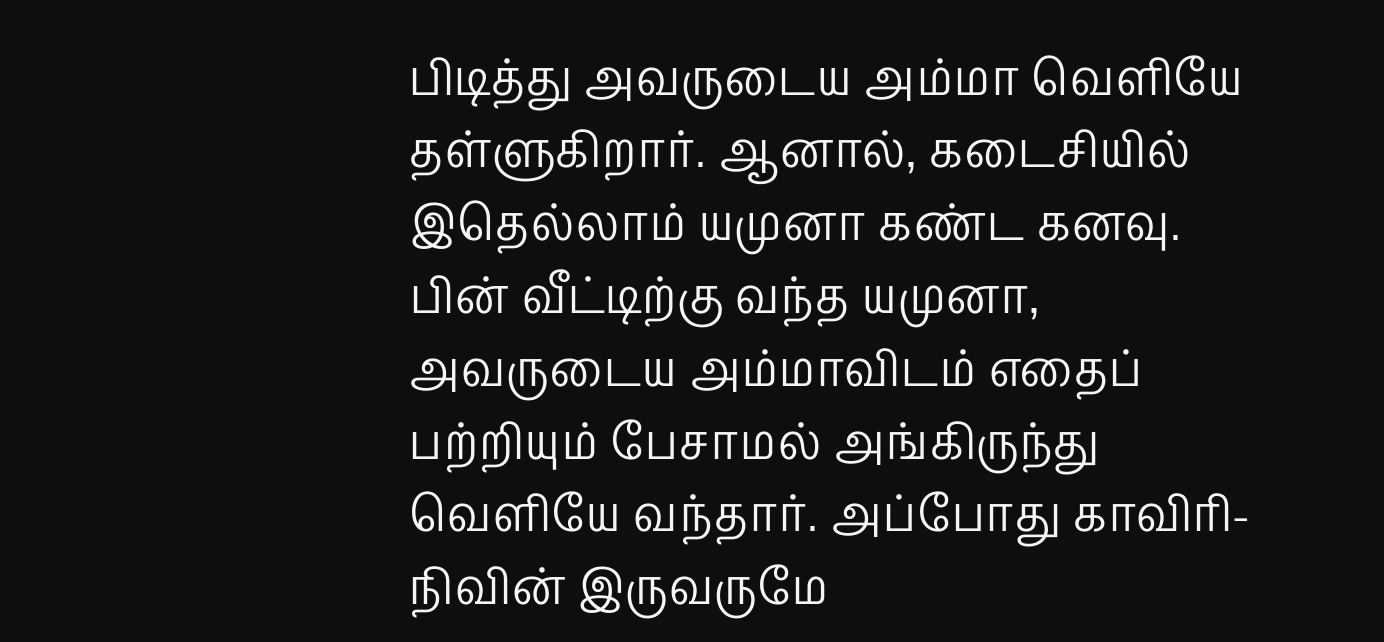பிடித்து அவருடைய அம்மா வெளியே தள்ளுகிறார். ஆனால், கடைசியில் இதெல்லாம் யமுனா கண்ட கனவு. பின் வீட்டிற்கு வந்த யமுனா, அவருடைய அம்மாவிடம் எதைப் பற்றியும் பேசாமல் அங்கிருந்து வெளியே வந்தார். அப்போது காவிரி- நிவின் இருவருமே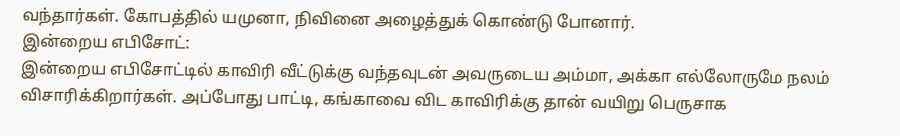வந்தார்கள். கோபத்தில் யமுனா, நிவினை அழைத்துக் கொண்டு போனார்.
இன்றைய எபிசோட்:
இன்றைய எபிசோட்டில் காவிரி வீட்டுக்கு வந்தவுடன் அவருடைய அம்மா, அக்கா எல்லோருமே நலம் விசாரிக்கிறார்கள். அப்போது பாட்டி, கங்காவை விட காவிரிக்கு தான் வயிறு பெருசாக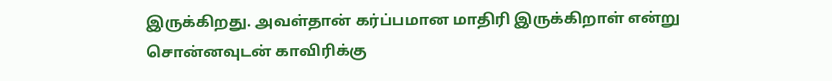இருக்கிறது. அவள்தான் கர்ப்பமான மாதிரி இருக்கிறாள் என்று சொன்னவுடன் காவிரிக்கு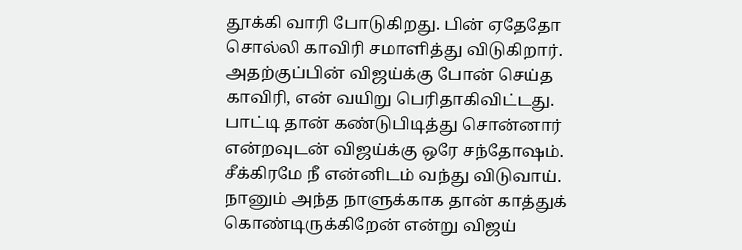தூக்கி வாரி போடுகிறது. பின் ஏதேதோ சொல்லி காவிரி சமாளித்து விடுகிறார். அதற்குப்பின் விஜய்க்கு போன் செய்த காவிரி, என் வயிறு பெரிதாகிவிட்டது. பாட்டி தான் கண்டுபிடித்து சொன்னார் என்றவுடன் விஜய்க்கு ஒரே சந்தோஷம். சீக்கிரமே நீ என்னிடம் வந்து விடுவாய். நானும் அந்த நாளுக்காக தான் காத்துக் கொண்டிருக்கிறேன் என்று விஜய்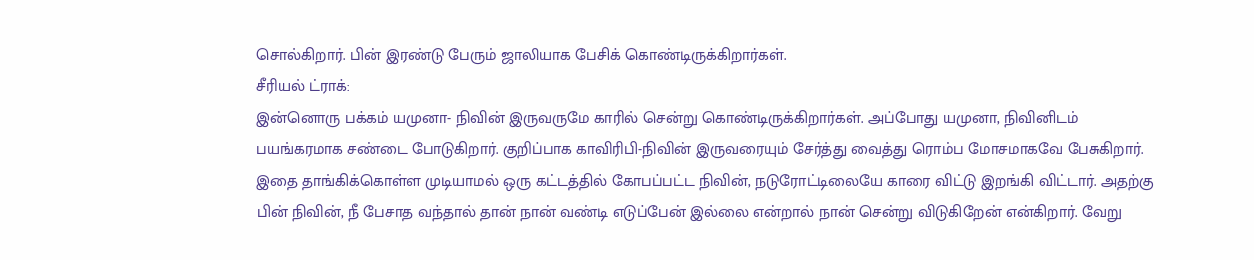சொல்கிறார். பின் இரண்டு பேரும் ஜாலியாக பேசிக் கொண்டிருக்கிறார்கள்.
சீரியல் ட்ராக்:
இன்னொரு பக்கம் யமுனா- நிவின் இருவருமே காரில் சென்று கொண்டிருக்கிறார்கள். அப்போது யமுனா, நிவினிடம் பயங்கரமாக சண்டை போடுகிறார். குறிப்பாக காவிரிபி-நிவின் இருவரையும் சேர்த்து வைத்து ரொம்ப மோசமாகவே பேசுகிறார். இதை தாங்கிக்கொள்ள முடியாமல் ஒரு கட்டத்தில் கோபப்பட்ட நிவின், நடுரோட்டிலையே காரை விட்டு இறங்கி விட்டார். அதற்கு பின் நிவின், நீ பேசாத வந்தால் தான் நான் வண்டி எடுப்பேன் இல்லை என்றால் நான் சென்று விடுகிறேன் என்கிறார். வேறு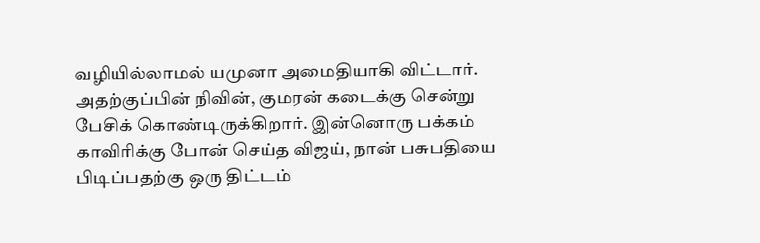வழியில்லாமல் யமுனா அமைதியாகி விட்டார். அதற்குப்பின் நிவின், குமரன் கடைக்கு சென்று பேசிக் கொண்டிருக்கிறார். இன்னொரு பக்கம் காவிரிக்கு போன் செய்த விஜய், நான் பசுபதியை பிடிப்பதற்கு ஒரு திட்டம்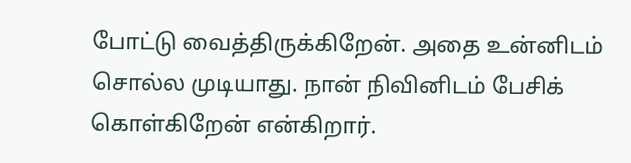போட்டு வைத்திருக்கிறேன். அதை உன்னிடம் சொல்ல முடியாது. நான் நிவினிடம் பேசிக் கொள்கிறேன் என்கிறார்.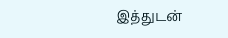இத்துடன்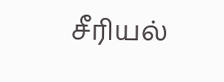சீரியல்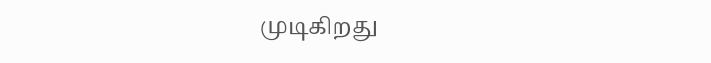முடிகிறது